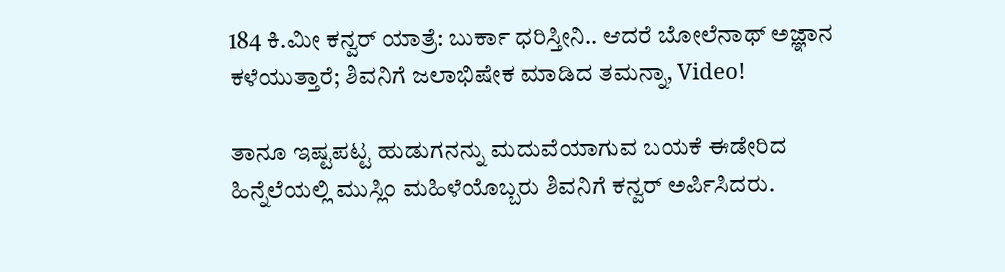184 ಕಿ.ಮೀ ಕನ್ವರ್ ಯಾತ್ರೆ: ಬುರ್ಕಾ ಧರಿಸ್ತೀನಿ.. ಆದರೆ ಬೋಲೆನಾಥ್ ಅಜ್ಞಾನ ಕಳೆಯುತ್ತಾರೆ; ಶಿವನಿಗೆ ಜಲಾಭಿಷೇಕ ಮಾಡಿದ ತಮನ್ನಾ, Video!

ತಾನೂ ಇಷ್ಟಪಟ್ಟ ಹುಡುಗನನ್ನು ಮದುವೆಯಾಗುವ ಬಯಕೆ ಈಡೇರಿದ ಹಿನ್ನೆಲೆಯಲ್ಲಿ ಮುಸ್ಲಿಂ ಮಹಿಳೆಯೊಬ್ಬರು ಶಿವನಿಗೆ ಕನ್ವರ್ ಅರ್ಪಿಸಿದರು.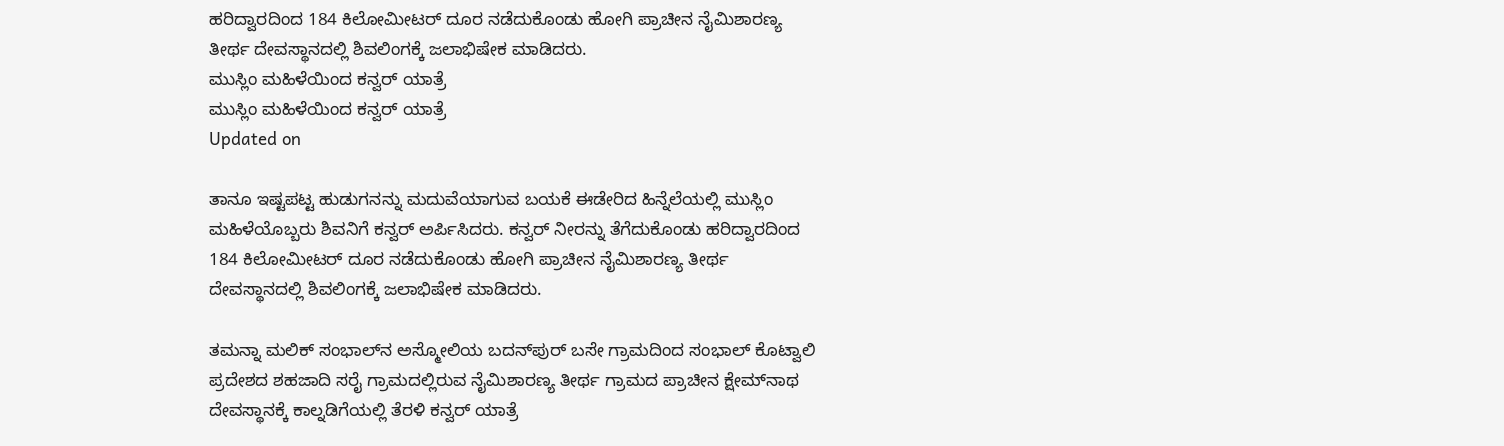ಹರಿದ್ವಾರದಿಂದ 184 ಕಿಲೋಮೀಟರ್ ದೂರ ನಡೆದುಕೊಂಡು ಹೋಗಿ ಪ್ರಾಚೀನ ನೈಮಿಶಾರಣ್ಯ ತೀರ್ಥ ದೇವಸ್ಥಾನದಲ್ಲಿ ಶಿವಲಿಂಗಕ್ಕೆ ಜಲಾಭಿಷೇಕ ಮಾಡಿದರು.
ಮುಸ್ಲಿಂ ಮಹಿಳೆಯಿಂದ ಕನ್ವರ್ ಯಾತ್ರೆ
ಮುಸ್ಲಿಂ ಮಹಿಳೆಯಿಂದ ಕನ್ವರ್ ಯಾತ್ರೆ
Updated on

ತಾನೂ ಇಷ್ಟಪಟ್ಟ ಹುಡುಗನನ್ನು ಮದುವೆಯಾಗುವ ಬಯಕೆ ಈಡೇರಿದ ಹಿನ್ನೆಲೆಯಲ್ಲಿ ಮುಸ್ಲಿಂ ಮಹಿಳೆಯೊಬ್ಬರು ಶಿವನಿಗೆ ಕನ್ವರ್ ಅರ್ಪಿಸಿದರು. ಕನ್ವರ್ ನೀರನ್ನು ತೆಗೆದುಕೊಂಡು ಹರಿದ್ವಾರದಿಂದ 184 ಕಿಲೋಮೀಟರ್ ದೂರ ನಡೆದುಕೊಂಡು ಹೋಗಿ ಪ್ರಾಚೀನ ನೈಮಿಶಾರಣ್ಯ ತೀರ್ಥ ದೇವಸ್ಥಾನದಲ್ಲಿ ಶಿವಲಿಂಗಕ್ಕೆ ಜಲಾಭಿಷೇಕ ಮಾಡಿದರು.

ತಮನ್ನಾ ಮಲಿಕ್ ಸಂಭಾಲ್‌ನ ಅಸ್ಮೋಲಿಯ ಬದನ್‌ಪುರ್ ಬಸೇ ಗ್ರಾಮದಿಂದ ಸಂಭಾಲ್ ಕೊಟ್ವಾಲಿ ಪ್ರದೇಶದ ಶಹಜಾದಿ ಸರೈ ಗ್ರಾಮದಲ್ಲಿರುವ ನೈಮಿಶಾರಣ್ಯ ತೀರ್ಥ ಗ್ರಾಮದ ಪ್ರಾಚೀನ ಕ್ಷೇಮ್‌ನಾಥ ದೇವಸ್ಥಾನಕ್ಕೆ ಕಾಲ್ನಡಿಗೆಯಲ್ಲಿ ತೆರಳಿ ಕನ್ವರ್ ಯಾತ್ರೆ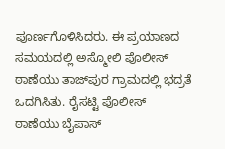ಪೂರ್ಣಗೊಳಿಸಿದರು. ಈ ಪ್ರಯಾಣದ ಸಮಯದಲ್ಲಿ ಅಸ್ಮೋಲಿ ಪೊಲೀಸ್ ಠಾಣೆಯು ತಾಜ್‌ಪುರ ಗ್ರಾಮದಲ್ಲಿ ಭದ್ರತೆ ಒದಗಿಸಿತು. ರೈಸಟ್ಟಿ ಪೊಲೀಸ್ ಠಾಣೆಯು ಬೈಪಾಸ್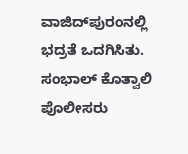ವಾಜಿದ್‌ಪುರಂನಲ್ಲಿ ಭದ್ರತೆ ಒದಗಿಸಿತು. ಸಂಭಾಲ್ ಕೊತ್ವಾಲಿ ಪೊಲೀಸರು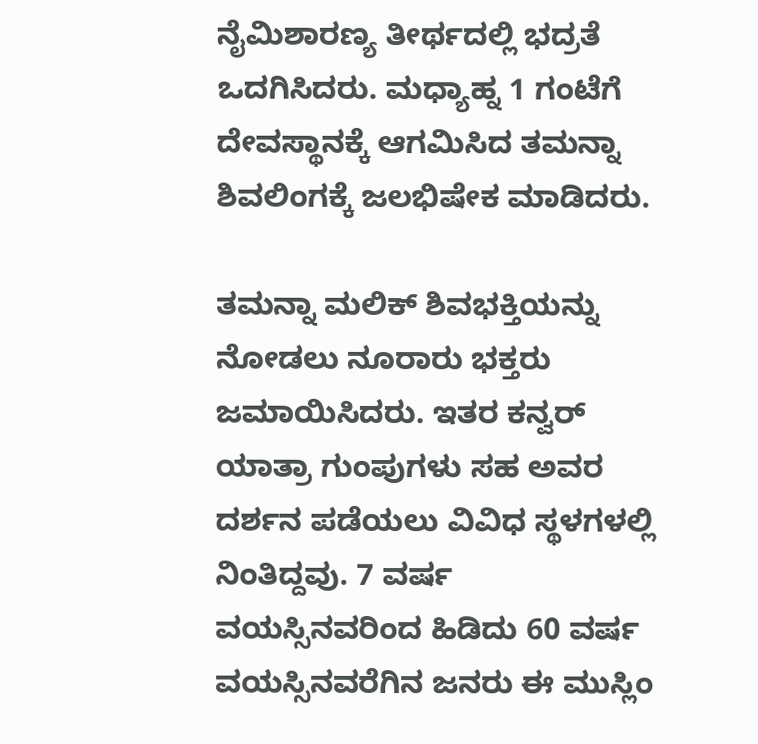ನೈಮಿಶಾರಣ್ಯ ತೀರ್ಥದಲ್ಲಿ ಭದ್ರತೆ ಒದಗಿಸಿದರು. ಮಧ್ಯಾಹ್ನ 1 ಗಂಟೆಗೆ ದೇವಸ್ಥಾನಕ್ಕೆ ಆಗಮಿಸಿದ ತಮನ್ನಾ ಶಿವಲಿಂಗಕ್ಕೆ ಜಲಭಿಷೇಕ ಮಾಡಿದರು.

ತಮನ್ನಾ ಮಲಿಕ್ ಶಿವಭಕ್ತಿಯನ್ನು ನೋಡಲು ನೂರಾರು ಭಕ್ತರು ಜಮಾಯಿಸಿದರು. ಇತರ ಕನ್ವರ್ ಯಾತ್ರಾ ಗುಂಪುಗಳು ಸಹ ಅವರ ದರ್ಶನ ಪಡೆಯಲು ವಿವಿಧ ಸ್ಥಳಗಳಲ್ಲಿ ನಿಂತಿದ್ದವು. 7 ವರ್ಷ ವಯಸ್ಸಿನವರಿಂದ ಹಿಡಿದು 60 ವರ್ಷ ವಯಸ್ಸಿನವರೆಗಿನ ಜನರು ಈ ಮುಸ್ಲಿಂ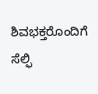ಶಿವಭಕ್ತರೊಂದಿಗೆ ಸೆಲ್ಫಿ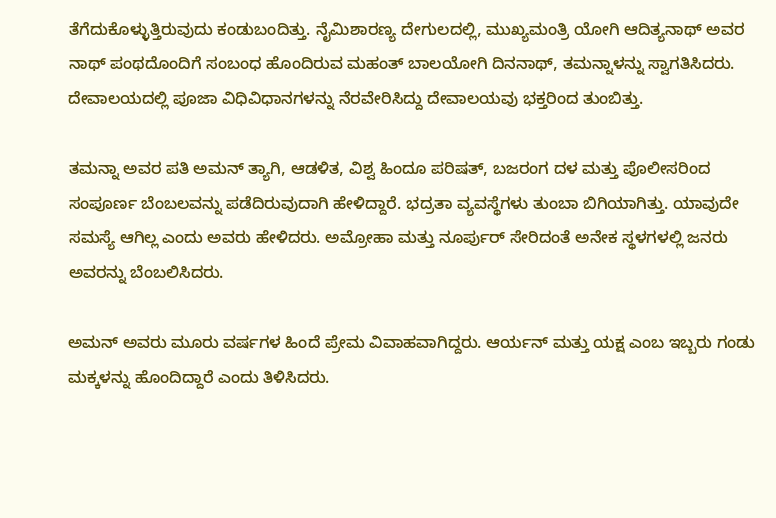ತೆಗೆದುಕೊಳ್ಳುತ್ತಿರುವುದು ಕಂಡುಬಂದಿತ್ತು. ನೈಮಿಶಾರಣ್ಯ ದೇಗುಲದಲ್ಲಿ, ಮುಖ್ಯಮಂತ್ರಿ ಯೋಗಿ ಆದಿತ್ಯನಾಥ್ ಅವರ ನಾಥ್ ಪಂಥದೊಂದಿಗೆ ಸಂಬಂಧ ಹೊಂದಿರುವ ಮಹಂತ್ ಬಾಲಯೋಗಿ ದಿನನಾಥ್, ತಮನ್ನಾಳನ್ನು ಸ್ವಾಗತಿಸಿದರು. ದೇವಾಲಯದಲ್ಲಿ ಪೂಜಾ ವಿಧಿವಿಧಾನಗಳನ್ನು ನೆರವೇರಿಸಿದ್ದು ದೇವಾಲಯವು ಭಕ್ತರಿಂದ ತುಂಬಿತ್ತು.

ತಮನ್ನಾ ಅವರ ಪತಿ ಅಮನ್ ತ್ಯಾಗಿ, ಆಡಳಿತ, ವಿಶ್ವ ಹಿಂದೂ ಪರಿಷತ್, ಬಜರಂಗ ದಳ ಮತ್ತು ಪೊಲೀಸರಿಂದ ಸಂಪೂರ್ಣ ಬೆಂಬಲವನ್ನು ಪಡೆದಿರುವುದಾಗಿ ಹೇಳಿದ್ದಾರೆ. ಭದ್ರತಾ ವ್ಯವಸ್ಥೆಗಳು ತುಂಬಾ ಬಿಗಿಯಾಗಿತ್ತು. ಯಾವುದೇ ಸಮಸ್ಯೆ ಆಗಿಲ್ಲ ಎಂದು ಅವರು ಹೇಳಿದರು. ಅಮ್ರೋಹಾ ಮತ್ತು ನೂರ್ಪುರ್ ಸೇರಿದಂತೆ ಅನೇಕ ಸ್ಥಳಗಳಲ್ಲಿ ಜನರು ಅವರನ್ನು ಬೆಂಬಲಿಸಿದರು.

ಅಮನ್ ಅವರು ಮೂರು ವರ್ಷಗಳ ಹಿಂದೆ ಪ್ರೇಮ ವಿವಾಹವಾಗಿದ್ದರು. ಆರ್ಯನ್ ಮತ್ತು ಯಕ್ಷ ಎಂಬ ಇಬ್ಬರು ಗಂಡು ಮಕ್ಕಳನ್ನು ಹೊಂದಿದ್ದಾರೆ ಎಂದು ತಿಳಿಸಿದರು.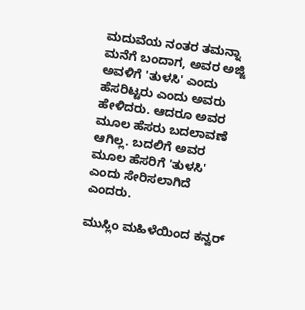ಮದುವೆಯ ನಂತರ ತಮನ್ನಾ ಮನೆಗೆ ಬಂದಾಗ, ಅವರ ಅಜ್ಜಿ ಅವಳಿಗೆ 'ತುಳಸಿ' ಎಂದು ಹೆಸರಿಟ್ಟರು ಎಂದು ಅವರು ಹೇಳಿದರು. ಆದರೂ ಅವರ ಮೂಲ ಹೆಸರು ಬದಲಾವಣೆ ಆಗಿಲ್ಲ. ಬದಲಿಗೆ ಅವರ ಮೂಲ ಹೆಸರಿಗೆ 'ತುಳಸಿ' ಎಂದು ಸೇರಿಸಲಾಗಿದೆ ಎಂದರು.

ಮುಸ್ಲಿಂ ಮಹಿಳೆಯಿಂದ ಕನ್ವರ್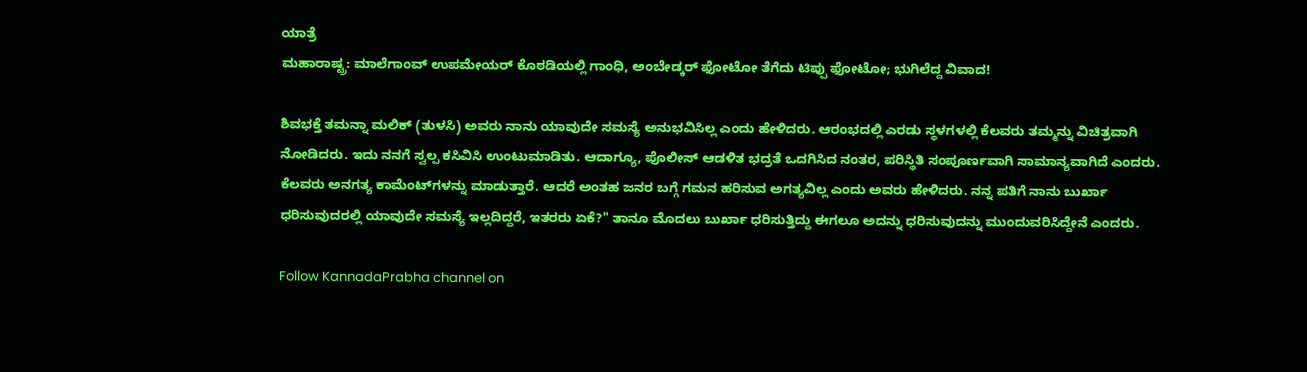ಯಾತ್ರೆ
ಮಹಾರಾಷ್ಟ್ರ: ಮಾಲೆಗಾಂವ್ ಉಪಮೇಯರ್ ಕೊಠಡಿಯಲ್ಲಿ ಗಾಂಧಿ, ಅಂಬೇಡ್ಕರ್ ಫೋಟೋ ತೆಗೆದು ಟಿಪ್ಪು ಫೋಟೋ; ಭುಗಿಲೆದ್ದ ವಿವಾದ!

ಶಿವಭಕ್ತೆ ತಮನ್ನಾ ಮಲಿಕ್ (ತುಳಸಿ) ಅವರು ನಾನು ಯಾವುದೇ ಸಮಸ್ಯೆ ಅನುಭವಿಸಿಲ್ಲ ಎಂದು ಹೇಳಿದರು. ಆರಂಭದಲ್ಲಿ ಎರಡು ಸ್ಥಳಗಳಲ್ಲಿ ಕೆಲವರು ತಮ್ಮನ್ನು ವಿಚಿತ್ರವಾಗಿ ನೋಡಿದರು. ಇದು ನನಗೆ ಸ್ವಲ್ಪ ಕಸಿವಿಸಿ ಉಂಟುಮಾಡಿತು. ಆದಾಗ್ಯೂ, ಪೊಲೀಸ್ ಆಡಳಿತ ಭದ್ರತೆ ಒದಗಿಸಿದ ನಂತರ, ಪರಿಸ್ಥಿತಿ ಸಂಪೂರ್ಣವಾಗಿ ಸಾಮಾನ್ಯವಾಗಿದೆ ಎಂದರು. ಕೆಲವರು ಅನಗತ್ಯ ಕಾಮೆಂಟ್‌ಗಳನ್ನು ಮಾಡುತ್ತಾರೆ. ಆದರೆ ಅಂತಹ ಜನರ ಬಗ್ಗೆ ಗಮನ ಹರಿಸುವ ಅಗತ್ಯವಿಲ್ಲ ಎಂದು ಅವರು ಹೇಳಿದರು. ನನ್ನ ಪತಿಗೆ ನಾನು ಬುರ್ಖಾ ಧರಿಸುವುದರಲ್ಲಿ ಯಾವುದೇ ಸಮಸ್ಯೆ ಇಲ್ಲದಿದ್ದರೆ, ಇತರರು ಏಕೆ?" ತಾನೂ ಮೊದಲು ಬುರ್ಖಾ ಧರಿಸುತ್ತಿದ್ದು ಈಗಲೂ ಅದನ್ನು ಧರಿಸುವುದನ್ನು ಮುಂದುವರಿಸಿದ್ದೇನೆ ಎಂದರು.

Follow KannadaPrabha channel on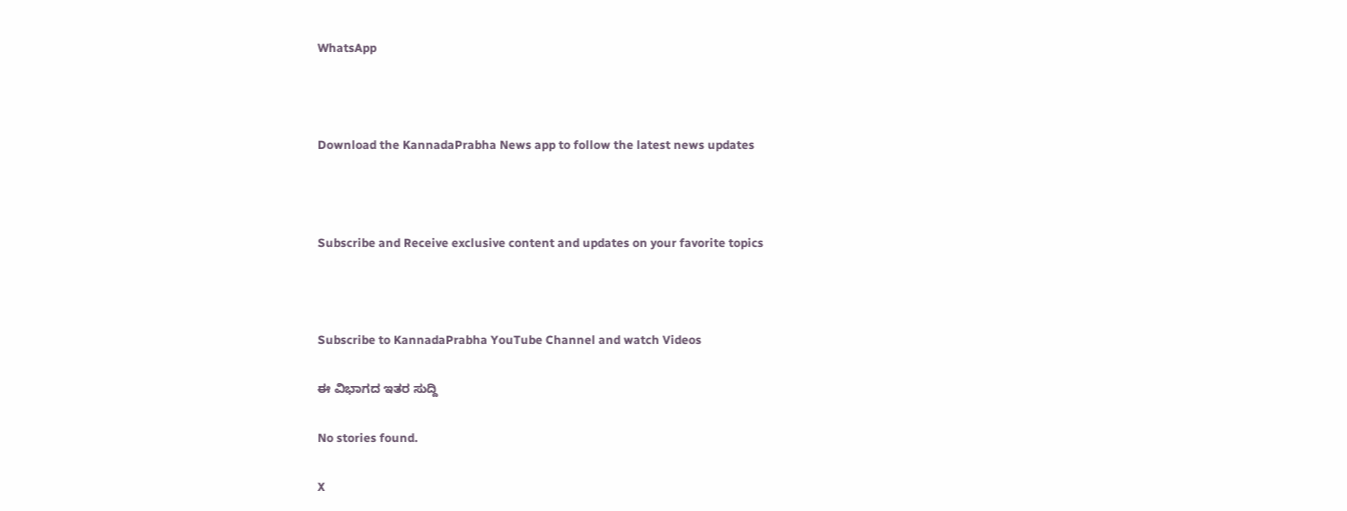WhatsApp



Download the KannadaPrabha News app to follow the latest news updates



Subscribe and Receive exclusive content and updates on your favorite topics



Subscribe to KannadaPrabha YouTube Channel and watch Videos

ಈ ವಿಭಾಗದ ಇತರ ಸುದ್ದಿ

No stories found.

X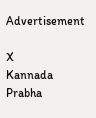Advertisement

X
Kannada Prabha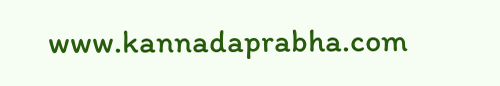www.kannadaprabha.com